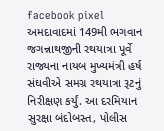facebook pixel
અમદાવાદમાં 149મી ભગવાન જગન્નાથજીની રથયાત્રા પૂર્વે રાજ્યના નાયબ મુખ્યમંત્રી હર્ષ સંઘવીએ સમગ્ર રથયાત્રા રૂટનું નિરીક્ષણ કર્યું. આ દરમિયાન સુરક્ષા બંદોબસ્ત, પોલીસ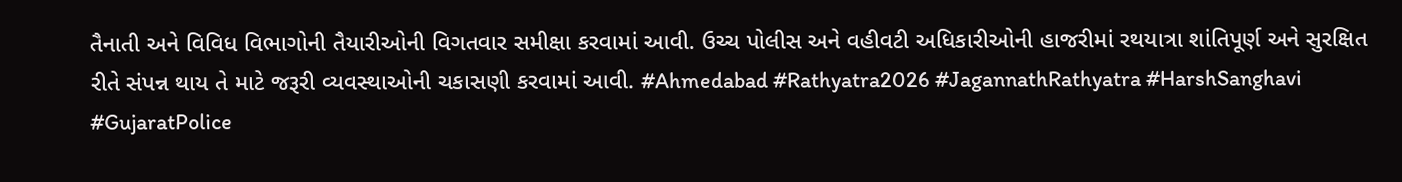તૈનાતી અને વિવિધ વિભાગોની તૈયારીઓની વિગતવાર સમીક્ષા કરવામાં આવી. ઉચ્ચ પોલીસ અને વહીવટી અધિકારીઓની હાજરીમાં રથયાત્રા શાંતિપૂર્ણ અને સુરક્ષિત રીતે સંપન્ન થાય તે માટે જરૂરી વ્યવસ્થાઓની ચકાસણી કરવામાં આવી. #Ahmedabad #Rathyatra2026 #JagannathRathyatra #HarshSanghavi #GujaratPolice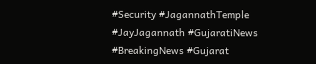#Security #JagannathTemple #JayJagannath #GujaratiNews #BreakingNews #Gujarat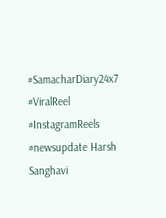#SamacharDiary24x7 #ViralReel #InstagramReels #newsupdate Harsh Sanghavi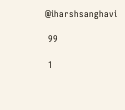@iharshsanghavi

 99

 1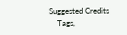Suggested Credits
    Tags,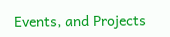Events, and Projects